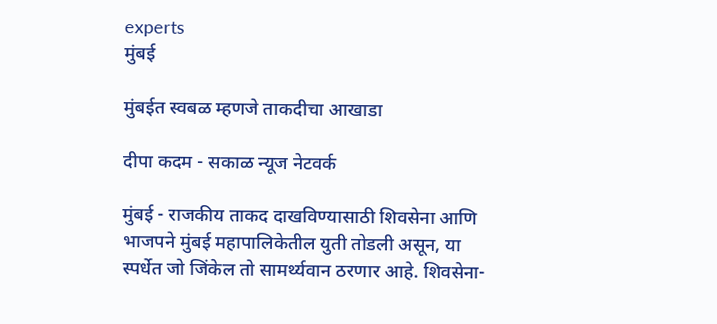experts
मुंबई

मुंबईत स्वबळ म्हणजे ताकदीचा आखाडा

दीपा कदम - सकाळ न्यूज नेटवर्क

मुंबई - राजकीय ताकद दाखविण्यासाठी शिवसेना आणि भाजपने मुंबई महापालिकेतील युती तोडली असून, या स्पर्धेत जो जिंकेल तो सामर्थ्यवान ठरणार आहे. शिवसेना-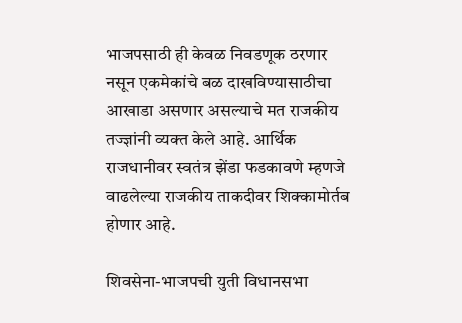भाजपसाठी ही केवळ निवडणूक ठरणार नसून एकमेकांचे बळ दाखविण्यासाठीचा आखाडा असणार असल्याचे मत राजकीय तज्ज्ञांनी व्यक्‍त केले आहे. आर्थिक राजधानीवर स्वतंत्र झेंडा फडकावणे म्हणजे वाढलेल्या राजकीय ताकदीवर शिक्‍कामोर्तब होणार आहे.

शिवसेना-भाजपची युती विधानसभा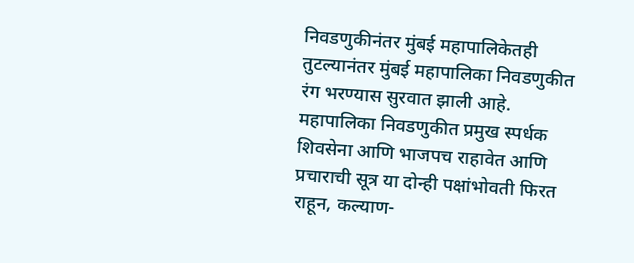निवडणुकीनंतर मुंबई महापालिकेतही तुटल्यानंतर मुंबई महापालिका निवडणुकीत रंग भरण्यास सुरवात झाली आहे. महापालिका निवडणुकीत प्रमुख स्पर्धक शिवसेना आणि भाजपच राहावेत आणि प्रचाराची सूत्र या दोन्ही पक्षांभोवती फिरत राहून, कल्याण-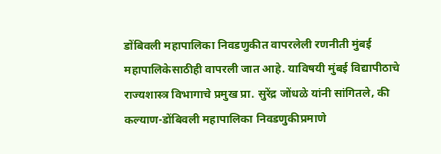डोंबिवली महापालिका निवडणुकीत वापरलेली रणनीती मुंबई महापालिकेसाठीही वापरली जात आहे. याविषयी मुंबई विद्यापीठाचे राज्यशास्त्र विभागाचे प्रमुख प्रा. सुरेंद्र जोंधळे यांनी सांगितले, की कल्याण-डोंबिवली महापालिका निवडणुकीप्रमाणे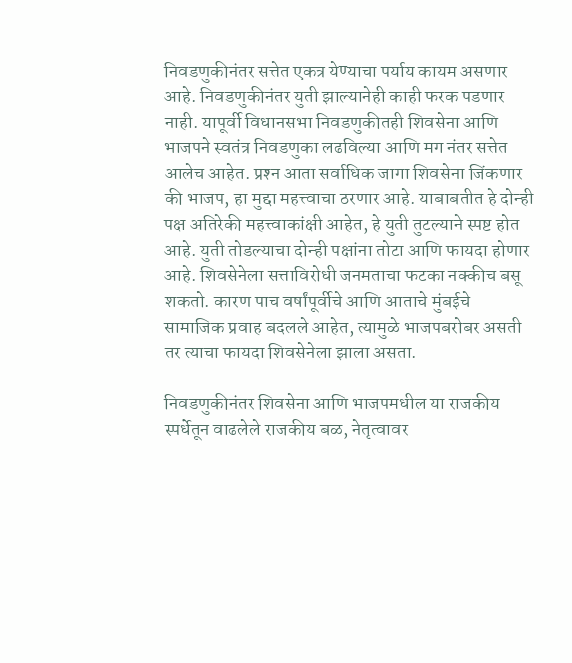निवडणुकीनंतर सत्तेत एकत्र येण्याचा पर्याय कायम असणार आहे. निवडणुकीनंतर युती झाल्यानेही काही फरक पडणार नाही. यापूर्वी विधानसभा निवडणुकीतही शिवसेना आणि भाजपने स्वतंत्र निवडणुका लढविल्या आणि मग नंतर सत्तेत आलेच आहेत. प्रश्‍न आता सर्वाधिक जागा शिवसेना जिंकणार की भाजप, हा मुद्दा महत्त्वाचा ठरणार आहे. याबाबतीत हे दोन्ही पक्ष अतिरेकी महत्त्वाकांक्षी आहेत, हे युती तुटल्याने स्पष्ट होत आहे. युती तोडल्याचा दोन्ही पक्षांना तोटा आणि फायदा होणार आहे. शिवसेनेला सत्ताविरोधी जनमताचा फटका नक्‍कीच बसू शकतो. कारण पाच वर्षांपूर्वीचे आणि आताचे मुंबईचे सामाजिक प्रवाह बदलले आहेत, त्यामुळे भाजपबरोबर असती तर त्याचा फायदा शिवसेनेला झाला असता.

निवडणुकीनंतर शिवसेना आणि भाजपमधील या राजकीय स्पर्धेतून वाढलेले राजकीय बळ, नेतृत्वावर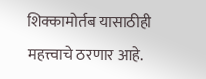शिक्‍कामोर्तब यासाठीही महत्त्वाचे ठरणार आहे.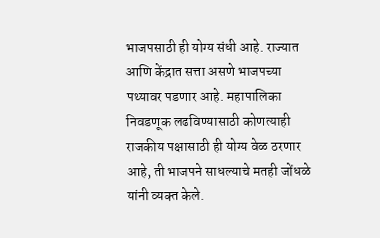भाजपसाठी ही योग्य संधी आहे. राज्यात आणि केंद्रात सत्ता असणे भाजपच्या पथ्यावर पडणार आहे. महापालिका निवडणूक लढविण्यासाठी कोणत्याही राजकीय पक्षासाठी ही योग्य वेळ ठरणार आहे, ती भाजपने साधल्याचे मतही जोंधळे यांनी व्यक्‍त केले.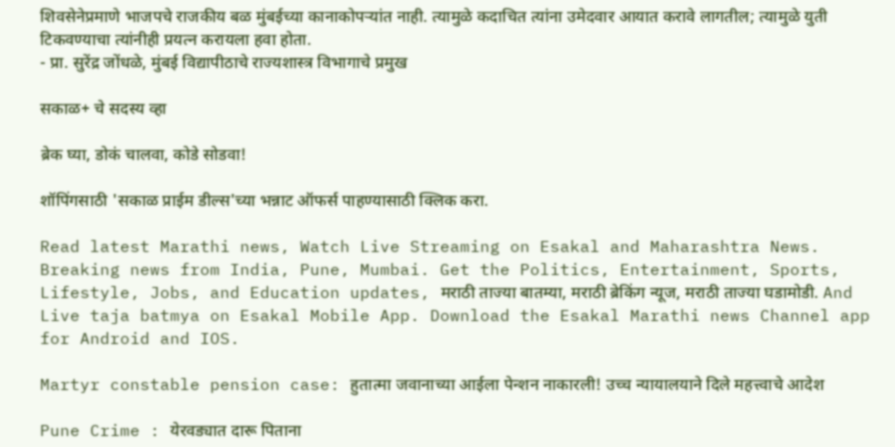शिवसेनेप्रमाणे भाजपचे राजकीय बळ मुंबईच्या कानाकोपऱ्यांत नाही. त्यामुळे कदाचित त्यांना उमेदवार आयात करावे लागतील; त्यामुळे युती टिकवण्याचा त्यांनीही प्रयत्न करायला हवा होता.
- प्रा. सुरेंद्र जोंधळे, मुंबई विद्यापीठाचे राज्यशास्त्र विभागाचे प्रमुख

सकाळ+ चे सदस्य व्हा

ब्रेक घ्या, डोकं चालवा, कोडे सोडवा!

शॉपिंगसाठी 'सकाळ प्राईम डील्स'च्या भन्नाट ऑफर्स पाहण्यासाठी क्लिक करा.

Read latest Marathi news, Watch Live Streaming on Esakal and Maharashtra News. Breaking news from India, Pune, Mumbai. Get the Politics, Entertainment, Sports, Lifestyle, Jobs, and Education updates, मराठी ताज्या बातम्या, मराठी ब्रेकिंग न्यूज, मराठी ताज्या घडामोडी. And Live taja batmya on Esakal Mobile App. Download the Esakal Marathi news Channel app for Android and IOS.

Martyr constable pension case: हुतात्मा जवानाच्या आईला पेन्शन नाकारली! उच्च न्यायालयाने दिले महत्त्वाचे आदेश

Pune Crime : येरवड्यात दारू पिताना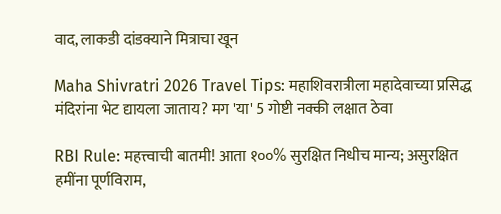वाद, लाकडी दांडक्याने मित्राचा खून

Maha Shivratri 2026 Travel Tips: महाशिवरात्रीला महादेवाच्या प्रसिद्ध मंदिरांना भेट द्यायला जाताय? मग 'या' 5 गोष्टी नक्की लक्षात ठेवा

RBI Rule: महत्त्वाची बातमी! आता १००% सुरक्षित निधीच मान्य; असुरक्षित हमींना पूर्णविराम,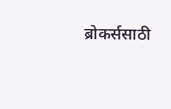ब्रोकर्ससाठी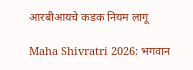आरबीआयचे कडक नियम लागू

Maha Shivratri 2026: भगवान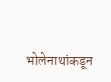भोलेनाथांकडून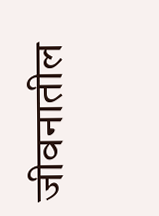जीवनातील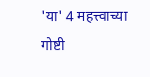'या' 4 महत्त्वाच्या गोष्टी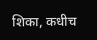शिका, कधीच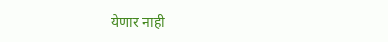येणार नाही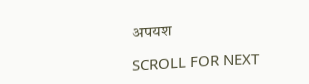अपयश

SCROLL FOR NEXT